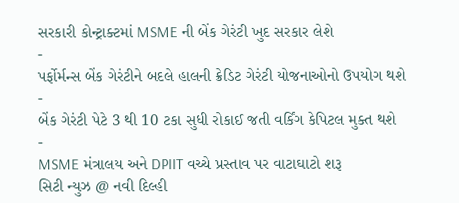સરકારી કોન્ટ્રાક્ટમાં MSME ની બેંક ગેરંટી ખુદ સરકાર લેશે
-
પર્ફોર્મન્સ બેંક ગેરંટીને બદલે હાલની ક્રેડિટ ગેરંટી યોજનાઓનો ઉપયોગ થશે
-
બેંક ગેરંટી પેટે 3 થી 10 ટકા સુધી રોકાઈ જતી વર્કિંગ કેપિટલ મુક્ત થશે
-
MSME મંત્રાલય અને DPIIT વચ્ચે પ્રસ્તાવ પર વાટાઘાટો શરૂ
સિટી ન્યુઝ @ નવી દિલ્હી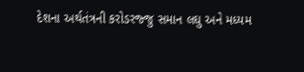દેશના અર્થતંત્રની કરોડરજ્જુ સમાન લઘુ અને મધ્યમ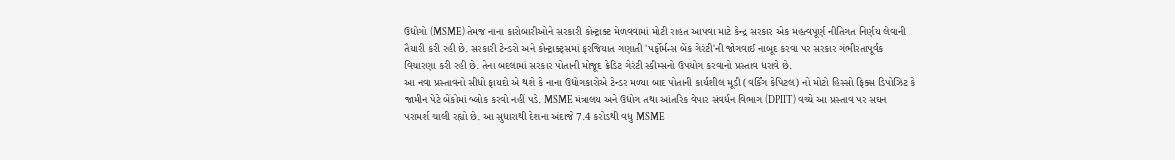ઉદ્યોગો (MSME) તેમજ નાના કારોબારીઓને સરકારી કોન્ટ્રાક્ટ મેળવવામાં મોટી રાહત આપવા માટે કેન્દ્ર સરકાર એક મહત્વપૂર્ણ નીતિગત નિર્ણય લેવાની તૈયારી કરી રહી છે. સરકારી ટેન્ડરો અને કોન્ટ્રાક્ટ્સમાં ફરજિયાત ગણાતી 'પર્ફોર્મન્સ બેંક ગેરંટી'ની જોગવાઈ નાબૂદ કરવા પર સરકાર ગંભીરતાપૂર્વક વિચારણા કરી રહી છે. તેના બદલામાં સરકાર પોતાની મોજૂદ ક્રેડિટ ગેરંટી સ્કીમ્સનો ઉપયોગ કરવાનો પ્રસ્તાવ ધરાવે છે.
આ નવા પ્રસ્તાવનો સીધો ફાયદો એ થશે કે નાના ઉદ્યોગકારોએ ટેન્ડર મળ્યા બાદ પોતાની કાર્યશીલ મૂડી (વર્કિંગ કેપિટલ) નો મોટો હિસ્સો ફિક્સ ડિપોઝિટ કે જામીન પેટે બેંકોમાં બ્લોક કરવો નહીં પડે. MSME મંત્રાલય અને ઉદ્યોગ તથા આંતરિક વેપાર સંવર્ધન વિભાગ (DPIIT) વચ્ચે આ પ્રસ્તાવ પર સઘન પરામર્શ ચાલી રહ્યો છે. આ સુધારાથી દેશના અંદાજે 7.4 કરોડથી વધુ MSME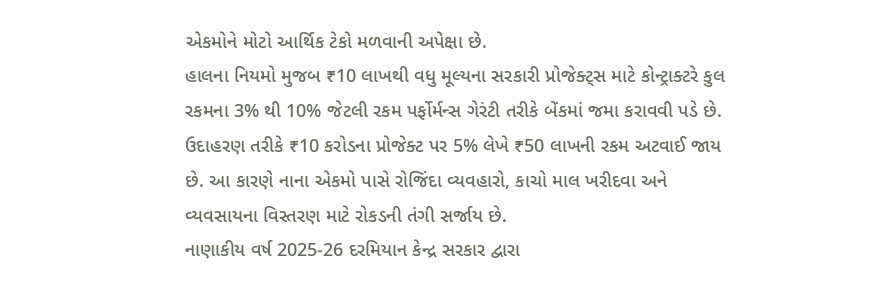એકમોને મોટો આર્થિક ટેકો મળવાની અપેક્ષા છે.
હાલના નિયમો મુજબ ₹10 લાખથી વધુ મૂલ્યના સરકારી પ્રોજેક્ટ્સ માટે કોન્ટ્રાક્ટરે કુલ રકમના 3% થી 10% જેટલી રકમ પર્ફોર્મન્સ ગેરંટી તરીકે બેંકમાં જમા કરાવવી પડે છે. ઉદાહરણ તરીકે ₹10 કરોડના પ્રોજેક્ટ પર 5% લેખે ₹50 લાખની રકમ અટવાઈ જાય છે. આ કારણે નાના એકમો પાસે રોજિંદા વ્યવહારો, કાચો માલ ખરીદવા અને વ્યવસાયના વિસ્તરણ માટે રોકડની તંગી સર્જાય છે.
નાણાકીય વર્ષ 2025-26 દરમિયાન કેન્દ્ર સરકાર દ્વારા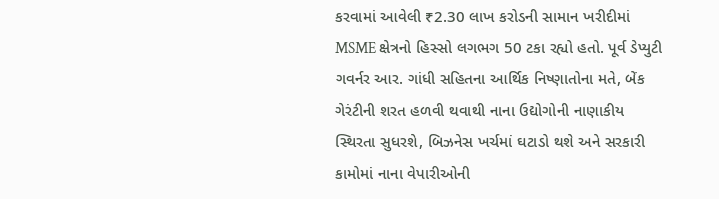કરવામાં આવેલી ₹2.30 લાખ કરોડની સામાન ખરીદીમાં MSME ક્ષેત્રનો હિસ્સો લગભગ 50 ટકા રહ્યો હતો. પૂર્વ ડેપ્યુટી ગવર્નર આર. ગાંધી સહિતના આર્થિક નિષ્ણાતોના મતે, બેંક ગેરંટીની શરત હળવી થવાથી નાના ઉદ્યોગોની નાણાકીય સ્થિરતા સુધરશે, બિઝનેસ ખર્ચમાં ઘટાડો થશે અને સરકારી કામોમાં નાના વેપારીઓની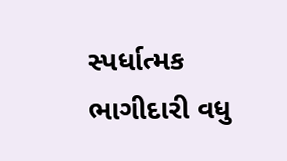સ્પર્ધાત્મક ભાગીદારી વધુ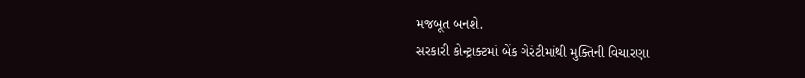મજબૂત બનશે.
સરકારી કોન્ટ્રાક્ટમાં બેંક ગેરંટીમાંથી મુક્તિની વિચારણા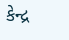કેન્દ્ર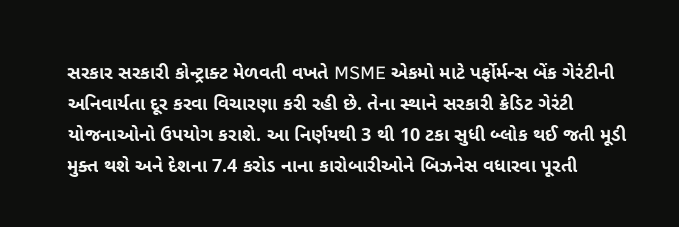સરકાર સરકારી કોન્ટ્રાક્ટ મેળવતી વખતે MSME એકમો માટે પર્ફોર્મન્સ બેંક ગેરંટીની અનિવાર્યતા દૂર કરવા વિચારણા કરી રહી છે. તેના સ્થાને સરકારી ક્રેડિટ ગેરંટી યોજનાઓનો ઉપયોગ કરાશે. આ નિર્ણયથી 3 થી 10 ટકા સુધી બ્લોક થઈ જતી મૂડી મુક્ત થશે અને દેશના 7.4 કરોડ નાના કારોબારીઓને બિઝનેસ વધારવા પૂરતી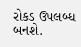રોકડ ઉપલબ્ધ બનશે.